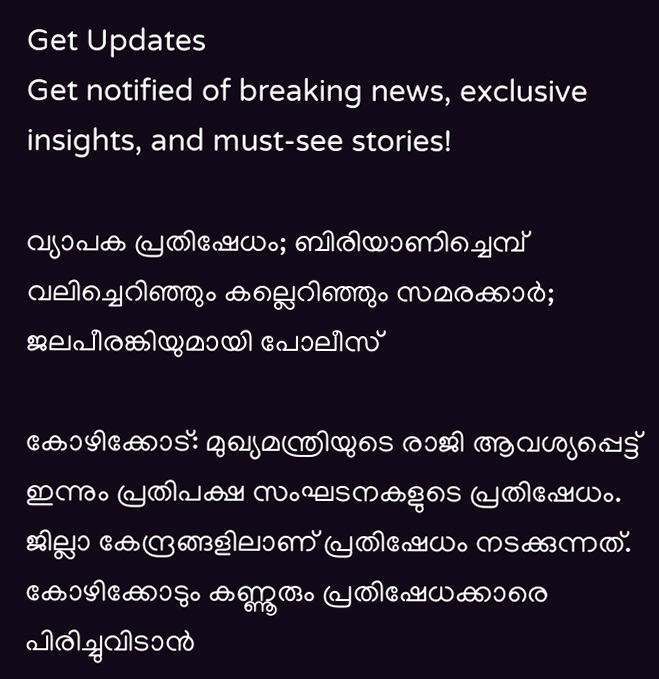Get Updates
Get notified of breaking news, exclusive insights, and must-see stories!

വ്യാപക പ്രതിഷേധം; ബിരിയാണിച്ചെമ്പ് വലിച്ചെറിഞ്ഞും കല്ലെറിഞ്ഞും സമരക്കാര്‍; ജലപീരങ്കിയുമായി പോലീസ്

കോഴിക്കോട്: മുഖ്യമന്ത്രിയുടെ രാജി ആവശ്യപ്പെട്ട് ഇന്നും പ്രതിപക്ഷ സംഘടനകളുടെ പ്രതിഷേധം. ജില്ലാ കേന്ദ്രങ്ങളിലാണ് പ്രതിഷേധം നടക്കുന്നത്. കോഴിക്കോടും കണ്ണൂരും പ്രതിഷേധക്കാരെ പിരിച്ചുവിടാൻ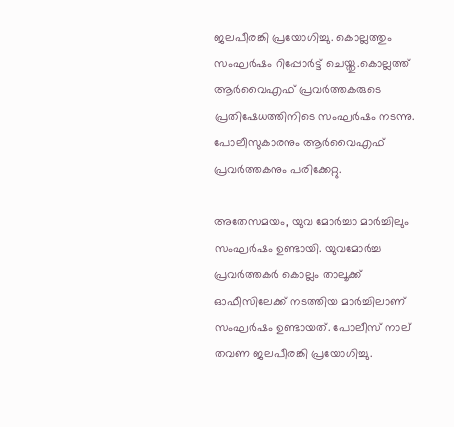ജലപീരങ്കി പ്രയോഗിച്ചു. കൊല്ലത്തും സംഘർഷം റിപ്പോർട്ട് ചെയ്തു.കൊല്ലത്ത് ആർവൈഎഫ് പ്രവർത്തകരുടെ പ്രതിഷേധത്തിനിടെ സംഘർഷം നടന്നു. പോലീസുകാരനും ആർവൈഎഫ് പ്രവർത്തകനും പരിക്കേറ്റു.

അതേസമയം, യുവ മോർച്ചാ മാർച്ചിലും സംഘർഷം ഉണ്ടായി. യുവമോർച്ച പ്രവർത്തകർ കൊല്ലം താലൂക്ക് ഓഫീസിലേക്ക് നടത്തിയ മാർച്ചിലാണ് സംഘർഷം ഉണ്ടായത്. പോലീസ് നാല് തവണ ജലപീരങ്കി പ്രയോഗിച്ചു.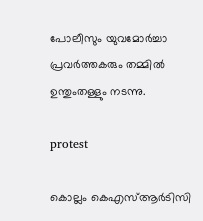പോലീസും യുവമോർച്ചാ പ്രവർത്തകരും തമ്മിൽ ഉന്തുംതള്ളും നടന്നു.

protest

കൊല്ലം കെഎസ്ആർടിസി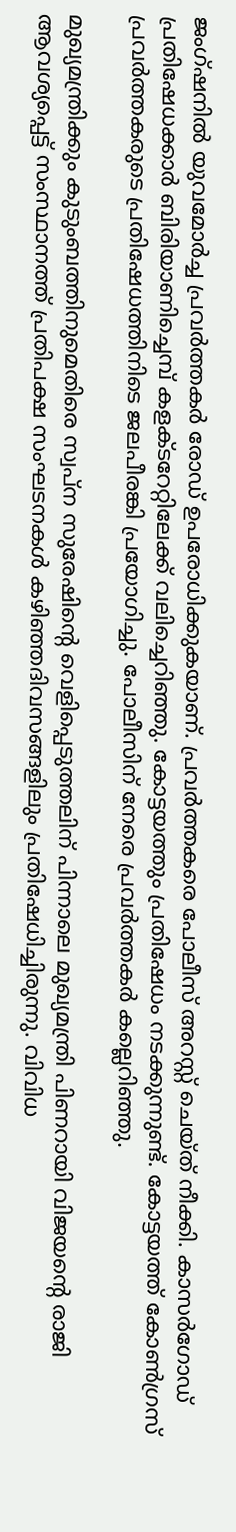ജംഗ്ഷനിൽ യുവമോർച്ച പ്രവർത്തകർ രോഡ് ഉപരോധിക്കുകയാണ്. പ്രവർത്തകരെ പോലീസ് അറസ്റ്റ് ചെയ്ത് നീക്കി. കാസർഗോഡ് പ്രതിഷേധക്കാർ ബിരിയാണിച്ചെമ്പ് കളക്ടറേറ്റിലേക്ക് വലിച്ചെറിഞ്ഞു. കോട്ടയത്തും പ്രതിഷേധം നടക്കുന്നുണ്ട്. കോട്ടയത്ത് കോൺഗ്രസ് പ്രവർത്തകരുടെ പ്രതിഷേധത്തിനിടെ ജലപീരങ്കി പ്രയോഗിച്ചു. പോലീസിന് നേരെ പ്രവർത്തകർ കല്ലെറിഞ്ഞു.

മുഖ്യമന്ത്രിക്കും കുടുംബത്തിനുമെതിരെ സ്വപ്ന സുരേഷിന്റെ വെളിപ്പെടുത്തലിന് പിന്നാലെ മുഖ്യമന്ത്രി പിണറായി വിജയന്റെ രാജി ആവശ്യപ്പെട്ട് സംസ്ഥാനത്ത് പ്രതിപക്ഷ സംഘടനകൾ കഴിഞ്ഞദിവസങ്ങളിലും പ്രതിഷേധിച്ചിരുന്നു. വിവിധ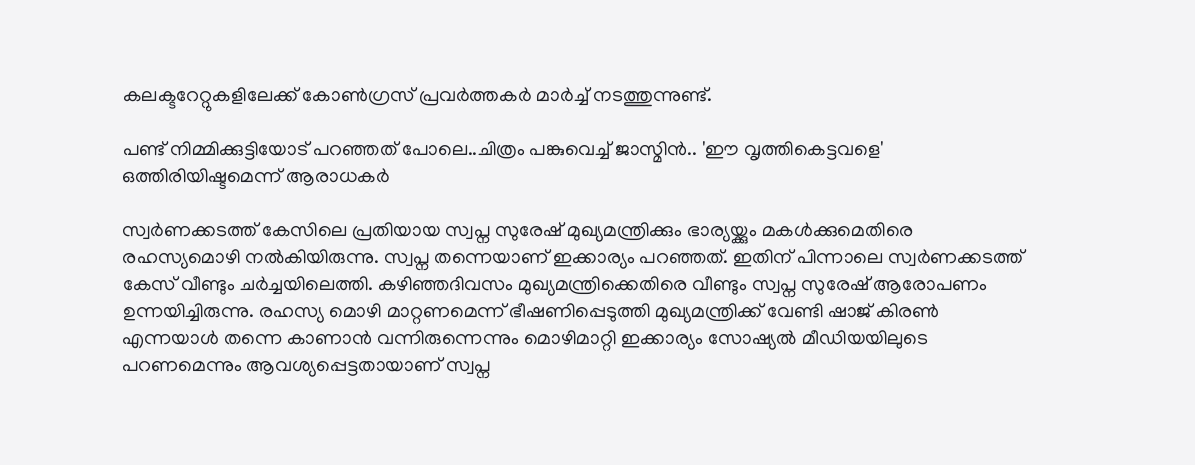കലക്ടറേറ്റുകളിലേക്ക് കോൺഗ്രസ് പ്രവർത്തകർ മാർച്ച് നടത്തുന്നുണ്ട്.

പണ്ട് നിമ്മിക്കുട്ടിയോട് പറഞ്ഞത് പോലെ..ചിത്രം പങ്കുവെച്ച് ജാസ്മിന്‍.. 'ഈ വൃത്തികെട്ടവളെ' ഒത്തിരിയിഷ്ടമെന്ന് ആരാധകര്‍

സ്വർണക്കടത്ത് കേസിലെ പ്രതിയായ സ്വപ്ന സുരേഷ് മുഖ്യമന്ത്രിക്കും ഭാര്യയ്ക്കും മകൾക്കുമെതിരെ രഹസ്യമൊഴി നൽകിയിരുന്നു. സ്വപ്ന തന്നെയാണ് ഇക്കാര്യം പറഞ്ഞത്. ഇതിന് പിന്നാലെ സ്വർണക്കടത്ത് കേസ് വീണ്ടും ചർച്ചയിലെത്തി. കഴിഞ്ഞദിവസം മുഖ്യമന്ത്രിക്കെതിരെ വീണ്ടും സ്വപ്ന സുരേഷ് ആരോപണം ഉന്നയിച്ചിരുന്നു. രഹസ്യ മൊഴി മാറ്റണമെന്ന് ഭീഷണിപ്പെടുത്തി മുഖ്യമന്ത്രിക്ക് വേണ്ടി ഷാജ് കിരൺ എന്നയാൾ തന്നെ കാണാൻ വന്നിരുന്നെന്നും മൊഴിമാറ്റി ഇക്കാര്യം സോഷ്യൽ മീഡിയയിലുടെ പറണമെന്നും ആവശ്യപ്പെട്ടതായാണ് സ്വപ്ന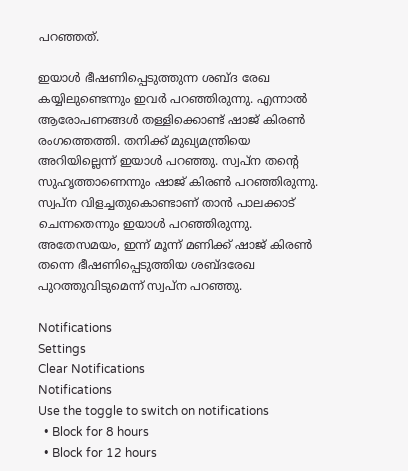പറഞ്ഞത്.

ഇയാൾ ഭീഷണിപ്പെടുത്തുന്ന ശബ്ദ രേഖ കയ്യിലുണ്ടെന്നും ഇവർ പറഞ്ഞിരുന്നു. എന്നാൽ ആരോപണങ്ങൾ തള്ളിക്കൊണ്ട് ഷാജ് കിരൺ രംഗത്തെത്തി. തനിക്ക് മുഖ്യമന്ത്രിയെ അറിയില്ലെന്ന് ഇയാൾ പറഞ്ഞു. സ്വപ്ന തന്റെ സുഹൃത്താണെന്നും ഷാജ് കിരൺ പറഞ്ഞിരുന്നു.
സ്വപ്ന വിളച്ചതുകൊണ്ടാണ് താൻ പാലക്കാട് ചെന്നതെന്നും ഇയാൾ പറഞ്ഞിരുന്നു.
അതേസമയം, ഇന്ന് മൂന്ന് മണിക്ക് ഷാജ് കിരൺ തന്നെ ഭീഷണിപ്പെടുത്തിയ ശബ്ദരേഖ പുറത്തുവിടുമെന്ന് സ്വപ്ന പറഞ്ഞു.

Notifications
Settings
Clear Notifications
Notifications
Use the toggle to switch on notifications
  • Block for 8 hours
  • Block for 12 hours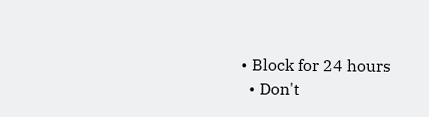• Block for 24 hours
  • Don't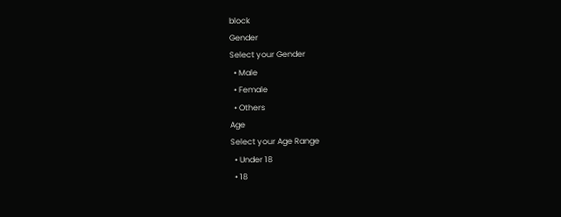block
Gender
Select your Gender
  • Male
  • Female
  • Others
Age
Select your Age Range
  • Under 18
  • 18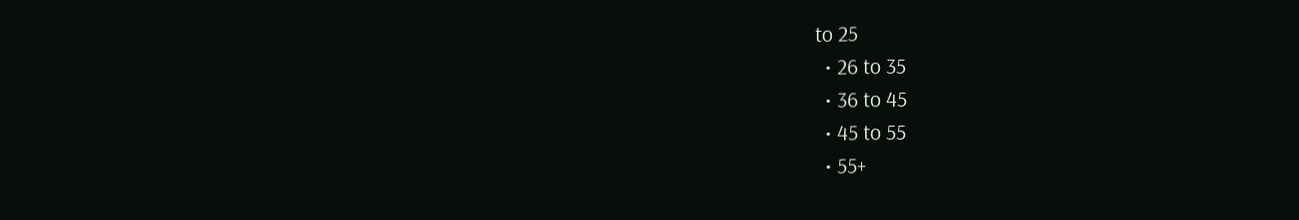to 25
  • 26 to 35
  • 36 to 45
  • 45 to 55
  • 55+